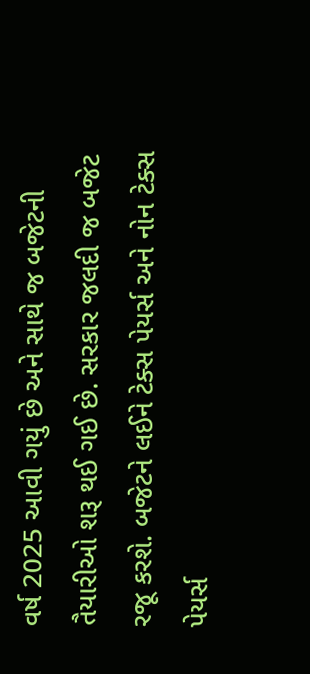વર્ષ 2025 આવી ગયું છે અને સાથે જ બજેટની તૈયારીઓ શરૂ થઈ ગઈ છે. સરકાર જલદી જ બજેટ રજૂ કરશે. બજેટને લઈને ટેક્સ પેયર્સ અને નોન ટેક્સ પેયર્સ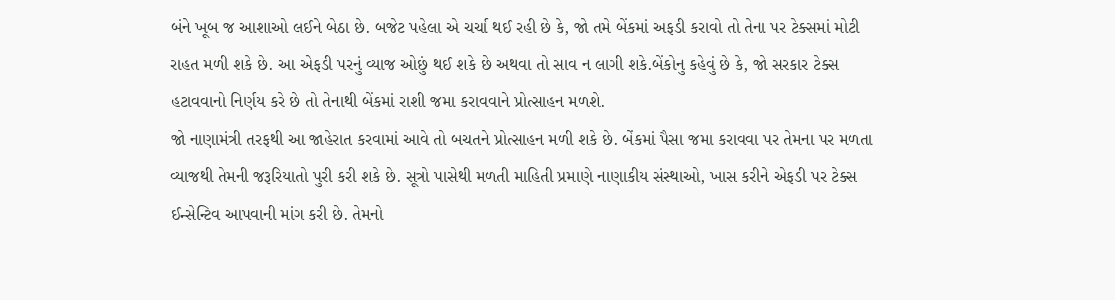બંને ખૂબ જ આશાઓ લઈને બેઠા છે. બજેટ પહેલા એ ચર્ચા થઈ રહી છે કે, જો તમે બેંકમાં અફડી કરાવો તો તેના પર ટેક્સમાં મોટી રાહત મળી શકે છે. આ એફડી પરનું વ્યાજ ઓછું થઈ શકે છે અથવા તો સાવ ન લાગી શકે.બેંકોનુ કહેવું છે કે, જો સરકાર ટેક્સ હટાવવાનો નિર્ણય કરે છે તો તેનાથી બેંકમાં રાશી જમા કરાવવાને પ્રોત્સાહન મળશે.
જો નાણામંત્રી તરફથી આ જાહેરાત કરવામાં આવે તો બચતને પ્રોત્સાહન મળી શકે છે. બેંકમાં પૈસા જમા કરાવવા પર તેમના પર મળતા વ્યાજથી તેમની જરૂરિયાતો પુરી કરી શકે છે. સૂત્રો પાસેથી મળતી માહિતી પ્રમાણે નાણાકીય સંસ્થાઓ, ખાસ કરીને એફડી પર ટેક્સ ઈન્સેન્ટિવ આપવાની માંગ કરી છે. તેમનો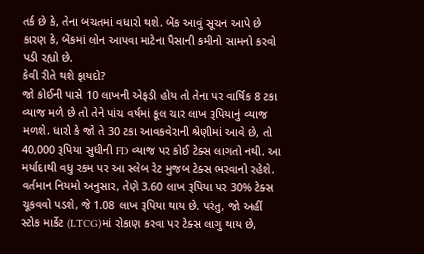તર્ક છે કે, તેના બચતમાં વધારો થશે. બેંક આવું સૂચન આપે છે કારણ કે, બેંકમાં લોન આપવા માટેના પૈસાની કમીનો સામનો કરવો પડી રહ્યો છે.
કેવી રીતે થશે ફાયદો?
જો કોઈની પાસે 10 લાખની એફડી હોય તો તેના પર વાર્ષિક 8 ટકા વ્યાજ મળે છે તો તેને પાંચ વર્ષમાં કૂલ ચાર લાખ રૂપિયાનું વ્યાજ મળશે. ધારો કે જો તે 30 ટકા આવકવેરાની શ્રેણીમાં આવે છે, તો 40,000 રૂપિયા સુધીની FD વ્યાજ પર કોઈ ટેક્સ લાગતો નથી. આ મર્યાદાથી વધુ રકમ પર આ સ્લેબ રેટ મુજબ ટેક્સ ભરવાનો રહેશે. વર્તમાન નિયમો અનુસાર, તેણે 3.60 લાખ રૂપિયા પર 30% ટેક્સ ચૂકવવો પડશે, જે 1.08 લાખ રૂપિયા થાય છે. પરંતુ, જો અહીં સ્ટોક માર્કેટ (LTCG)માં રોકાણ કરવા પર ટેક્સ લાગુ થાય છે,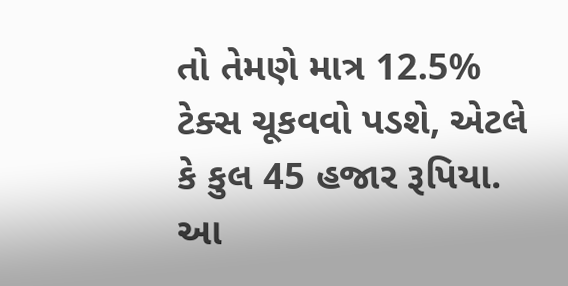તો તેમણે માત્ર 12.5% ટેક્સ ચૂકવવો પડશે, એટલે કે કુલ 45 હજાર રૂપિયા. આ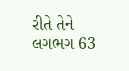રીતે તેને લગભગ 63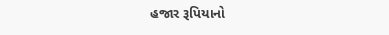હજાર રૂપિયાનો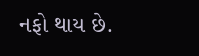નફો થાય છે.